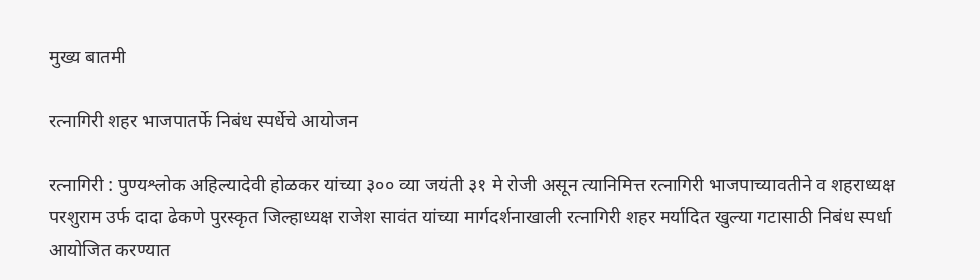मुख्य बातमी

रत्नागिरी शहर भाजपातर्फे निबंध स्पर्धेचे आयोजन

रत्नागिरी : पुण्यश्लोक अहिल्यादेवी होळकर यांच्या ३०० व्या जयंती ३१ मे रोजी असून त्यानिमित्त रत्नागिरी भाजपाच्यावतीने व शहराध्यक्ष परशुराम उर्फ दादा ढेकणे पुरस्कृत जिल्हाध्यक्ष राजेश सावंत यांच्या मार्गदर्शनाखाली रत्नागिरी शहर मर्यादित खुल्या गटासाठी निबंध स्पर्धा आयोजित करण्यात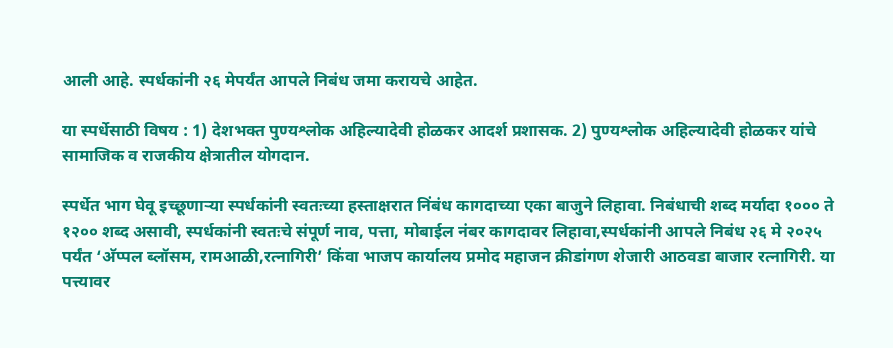आली आहे. स्पर्धकांनी २६ मेपर्यंत आपले निबंध जमा करायचे आहेत.

या स्पर्धेसाठी विषय : 1) देशभक्त पुण्यश्लोक अहिल्यादेवी होळकर आदर्श प्रशासक. 2) पुण्यश्लोक अहिल्यादेवी होळकर यांचे सामाजिक व राजकीय क्षेत्रातील योगदान.

स्पर्धेत भाग घेवू इच्छूणार्‍या स्पर्धकांनी स्वतःच्या हस्ताक्षरात निंबंध कागदाच्या एका बाजुने लिहावा. निबंधाची शब्द मर्यादा १००० ते १२०० शब्द असावी, स्पर्धकांनी स्वतःचे संपूर्ण नाव, पत्ता, मोबाईल नंबर कागदावर लिहावा,स्पर्धकांनी आपले निबंध २६ मे २०२५ पर्यंत ‘अ‍ॅप्पल ब्लॉसम, रामआळी,रत्नागिरी’ किंवा भाजप कार्यालय प्रमोद महाजन क्रीडांगण शेजारी आठवडा बाजार रत्नागिरी. या पत्त्यावर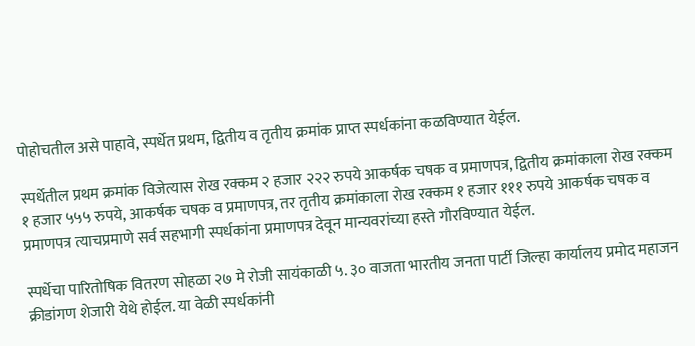पोहोचतील असे पाहावे, स्पर्धेत प्रथम, द्वितीय व तृतीय क्रमांक प्राप्त स्पर्धकांना कळविण्यात येईल.

स्पर्धेतील प्रथम क्रमांक विजेत्यास रोख रक्कम २ हजार २२२ रुपये आकर्षक चषक व प्रमाणपत्र, द्वितीय क्रमांकाला रोख रक्कम १ हजार ५५५ रुपये, आकर्षक चषक व प्रमाणपत्र, तर तृतीय क्रमांकाला रोख रक्कम १ हजार १११ रुपये आकर्षक चषक व प्रमाणपत्र त्याचप्रमाणे सर्व सहभागी स्पर्धकांना प्रमाणपत्र देवून मान्यवरांच्या हस्ते गौरविण्यात येईल.

स्पर्धेचा पारितोषिक वितरण सोहळा २७ मे रोजी सायंकाळी ५. ३० वाजता भारतीय जनता पार्टी जिल्हा कार्यालय प्रमोद महाजन क्रीडांगण शेजारी येथे होईल. या वेळी स्पर्धकांनी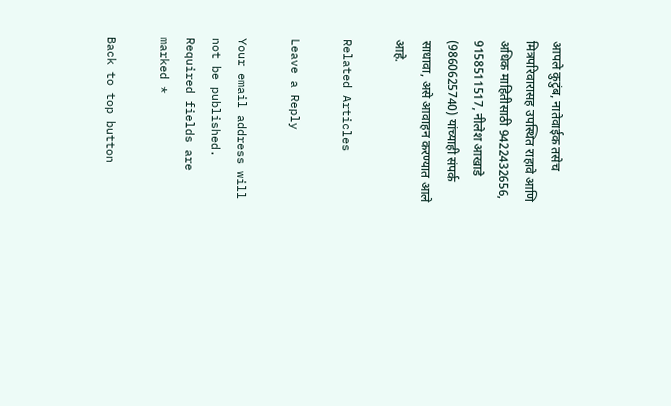आपले कुटुंब, नातेवाईक तसेच मित्रपरिवारासह उपस्थित राहावे आणि अधिक माहितीसाठी 9422432656, 9158511517, नीलेश आखाडे (9860625740) यांच्याही संपर्क साधावा, असे आवाहन करण्यात आले आहे.

Related Articles

Leave a Reply

Your email address will not be published. Required fields are marked *

Back to top button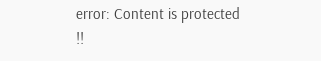error: Content is protected !!